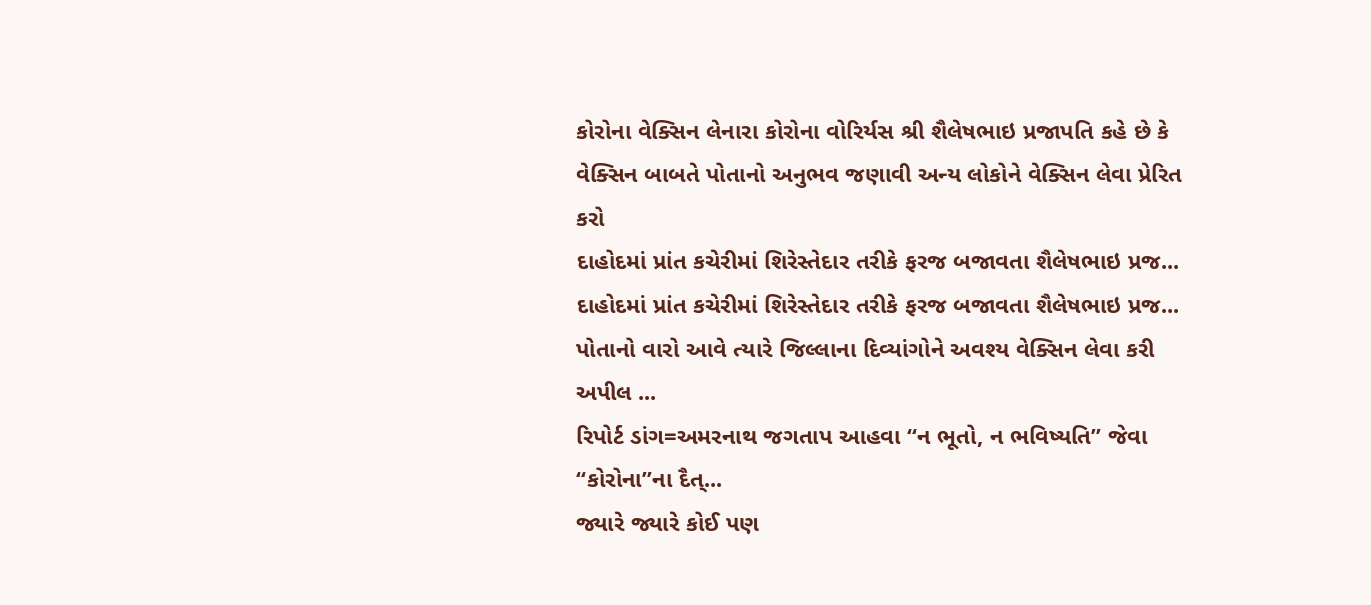કોરોના વેક્સિન લેનારા કોરોના વોરિર્યસ શ્રી શૈલેષભાઇ પ્રજાપતિ કહે છે કે વેક્સિન બાબતે પોતાનો અનુભવ જણાવી અન્ય લોકોને વેક્સિન લેવા પ્રેરિત કરો
દાહોદમાં પ્રાંત કચેરીમાં શિરેસ્તેદાર તરીકે ફરજ બજાવતા શૈલેષભાઇ પ્રજ...
દાહોદમાં પ્રાંત કચેરીમાં શિરેસ્તેદાર તરીકે ફરજ બજાવતા શૈલેષભાઇ પ્રજ...
પોતાનો વારો આવે ત્યારે જિલ્લાના દિવ્યાંગોને અવશ્ય વેક્સિન લેવા કરી અપીલ ...
રિપોર્ટ ડાંગ=અમરનાથ જગતાપ આહવા “ન ભૂતો, ન ભવિષ્યતિ” જેવા “કોરોના”ના દૈત્...
જ્યારે જ્યારે કોઈ પણ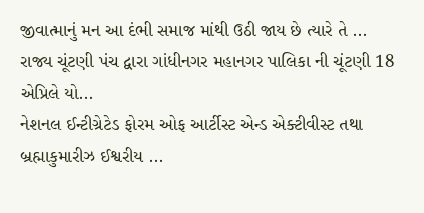જીવાત્માનું મન આ દંભી સમાજ માંથી ઉઠી જાય છે ત્યારે તે ...
રાજ્ય ચૂંટણી પંચ દ્વારા ગાંધીનગર મહાનગર પાલિકા ની ચૂંટણી 18 એપ્રિલે યો...
નેશનલ ઈન્ટીગ્રેટેડ ફોરમ ઓફ આર્ટીસ્ટ એન્ડ એક્ટીવીસ્ટ તથા બ્રહ્માકુમારીઝ ઈશ્વરીય ...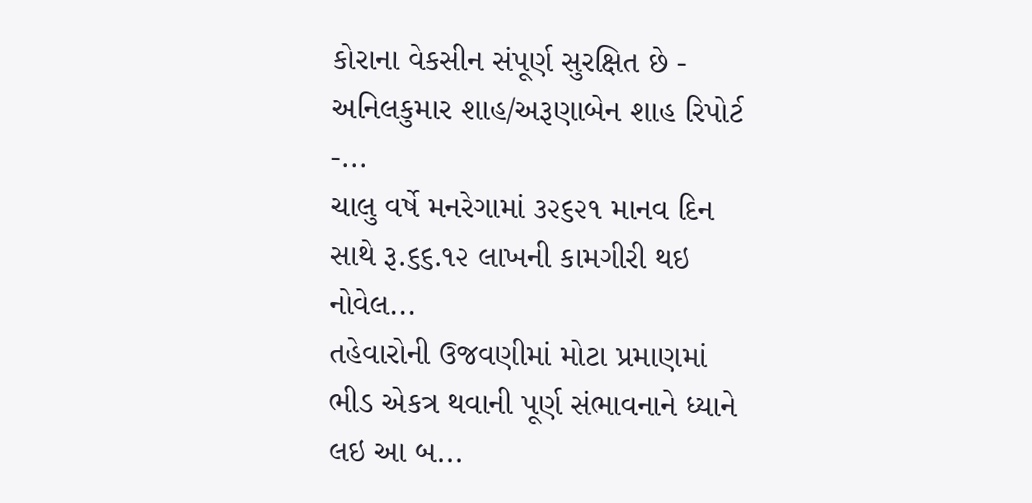કોરાના વેકસીન સંપૂર્ણ સુરક્ષિત છે - અનિલકુમાર શાહ/અરૂણાબેન શાહ રિપોર્ટ -...
ચાલુ વર્ષે મનરેગામાં ૩૨૬૨૧ માનવ દિન સાથે રૂ.૬૬.૧૨ લાખની કામગીરી થઇ નોવેલ...
તહેવારોની ઉજવણીમાં મોટા પ્રમાણમાં ભીડ એકત્ર થવાની પૂર્ણ સંભાવનાને ધ્યાને લઇ આ બ...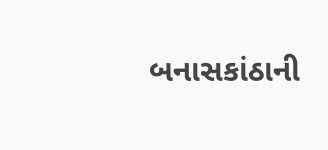બનાસકાંઠાની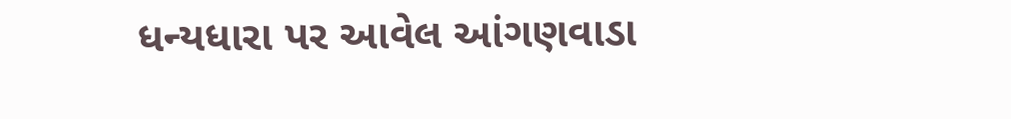ધન્યધારા પર આવેલ આંગણવાડા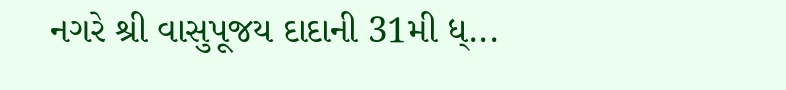નગરે શ્રી વાસુપૂજય દાદાની 31મી ધ્...